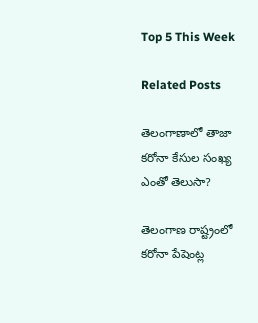Top 5 This Week

Related Posts

తెలంగాణాలో తాజా కరోనా కేసుల సంఖ్య ఎంతో తెలుసా?

తెలంగాణ రాష్ట్రంలో కరోనా పేషెంట్ల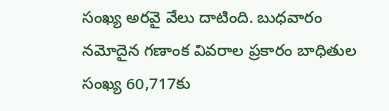సంఖ్య అరవై వేలు దాటింది. బుధవారం నమోదైన గణాంక వివరాల ప్రకారం బాధితుల సంఖ్య 60,717కు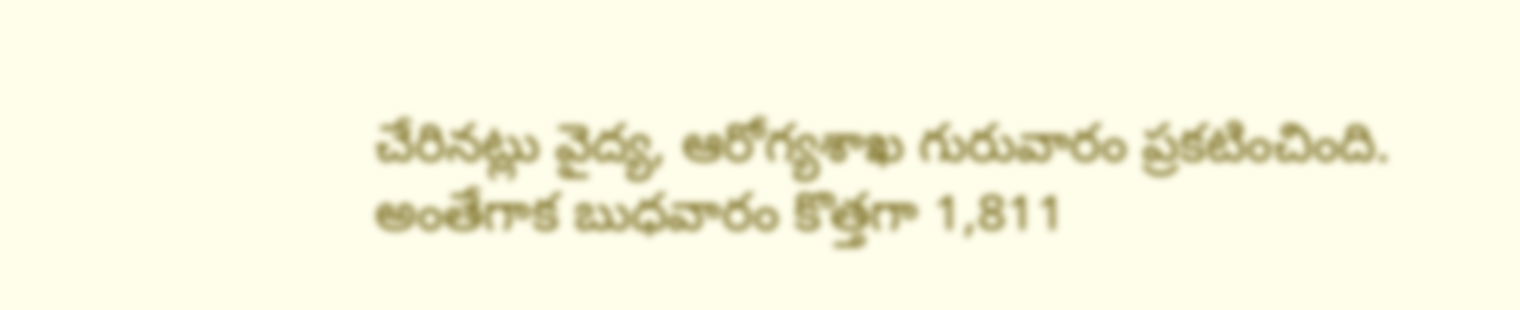చేరినట్లు వైద్య, ఆరోగ్యశాఖ గురువారం ప్రకటించింది. అంతేగాక బుధవారం కొత్తగా 1,811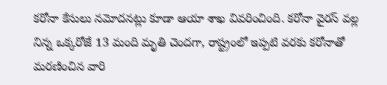కరోనా కేసులు నమోదనట్లు కూడా ఆయా శాఖ వివరించింది. కరోనా వైరస్ వల్ల నిన్న ఒక్కరోజే 13 మంది మృతి చెందగా, రాష్ట్రంలో ఇప్పటి వరకు కరోనాతో మరణించిన వారి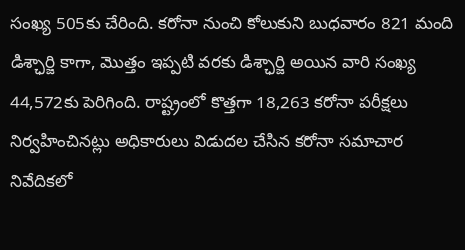సంఖ్య 505కు చేరింది. కరోనా నుంచి కోలుకుని బుధవారం 821 మంది డిశ్ఛార్జి కాగా, మొత్తం ఇప్పటి వరకు డిశ్ఛార్జి అయిన వారి సంఖ్య 44,572కు పెరిగింది. రాష్ట్రంలో కొత్తగా 18,263 కరోనా పరీక్షలు నిర్వహించినట్లు అధికారులు విడుదల చేసిన కరోనా సమాచార నివేదికలో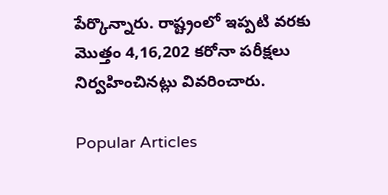పేర్కొన్నారు. రాష్ట్రంలో ఇప్పటి వరకు మొత్తం 4,16,202 కరోనా పరీక్షలు నిర్వహించినట్లు వివరించారు.

Popular Articles